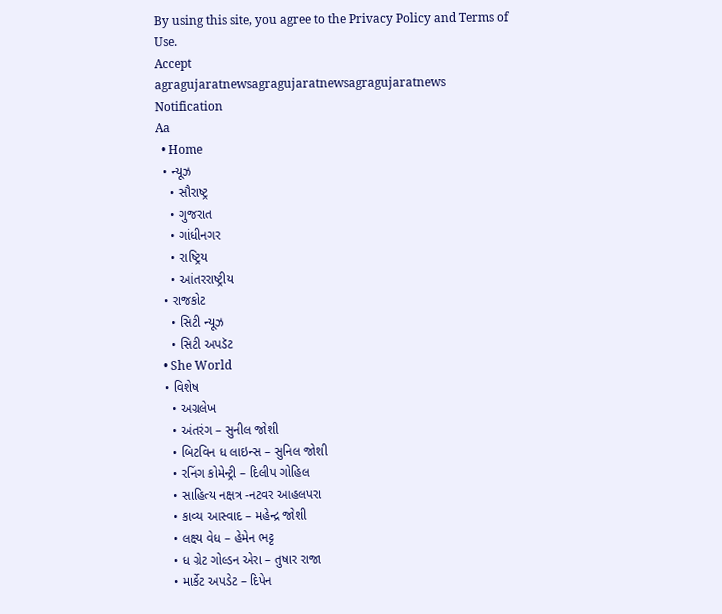By using this site, you agree to the Privacy Policy and Terms of Use.
Accept
agragujaratnewsagragujaratnewsagragujaratnews
Notification
Aa
  • Home
  • ન્યૂઝ
    • સૌરાષ્ટ્ર
    • ગુજરાત
    • ગાંધીનગર
    • રાષ્ટ્રિય
    • આંતરરાષ્ટ્રીય
  • રાજકોટ
    • સિટી ન્યૂઝ
    • સિટી અપડૅટ
  • She World
  • વિશેષ
    • અગ્રલેખ
    • અંતરંગ – સુનીલ જોશી
    • બિટવિન ધ લાઇન્સ – સુનિલ જોશી
    • રનિંગ કોમેન્ટ્રી – દિલીપ ગોહિલ
    • સાહિત્ય નક્ષત્ર -નટવર આહલપરા
    • કાવ્ય આસ્વાદ – મહેન્દ્ર જોશી
    • લક્ષ્ય વેધ – હેમેન ભટ્ટ
    • ધ ગ્રેટ ગોલ્ડન એરા – તુષાર રાજા
    • માર્કેટ અપડેટ – દિપેન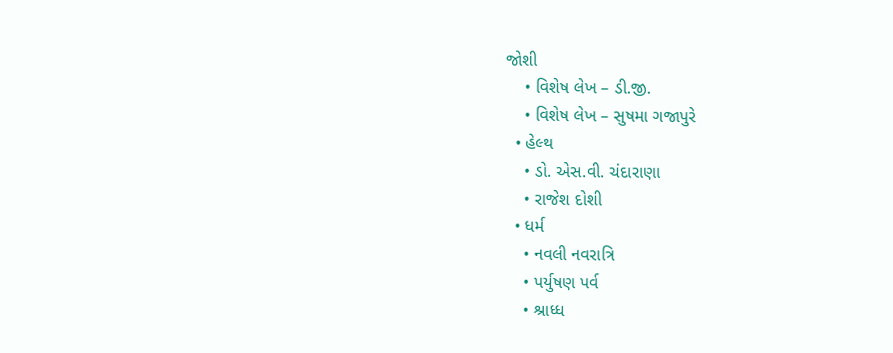જોશી
    • વિશેષ લેખ – ડી.જી.
    • વિશેષ લેખ – સુષમા ગજાપુરે
  • હેલ્થ
    • ડો. એસ.વી. ચંદારાણા
    • રાજેશ દોશી
  • ધર્મ
    • નવલી નવરાત્રિ
    • પર્યુષણ પર્વ
    • શ્રાધ્ધ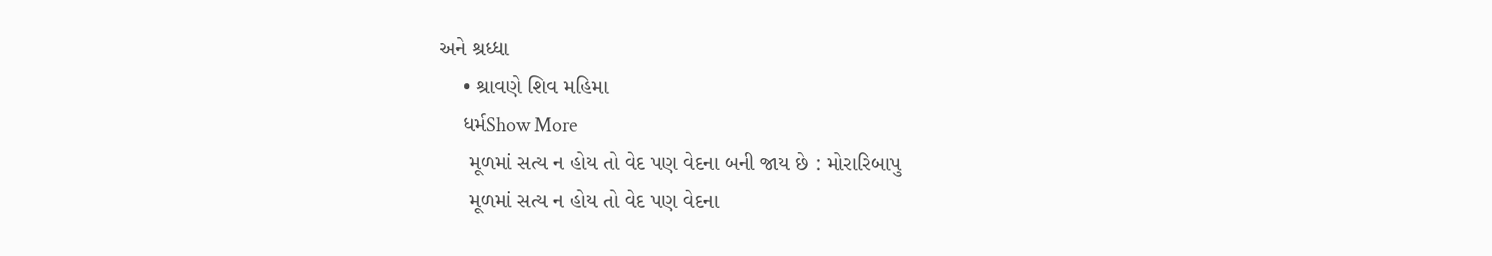અને શ્રધ્ધા
    • શ્રાવણે શિવ મહિમા
    ધર્મShow More
     મૂળમાં સત્ય ન હોય તો વેદ પણ વેદના બની જાય છે : મોરારિબાપુ
     મૂળમાં સત્ય ન હોય તો વેદ પણ વેદના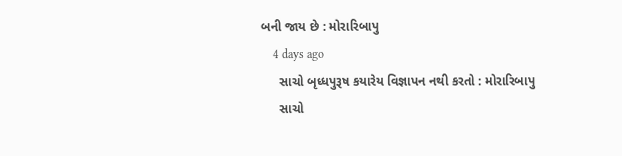બની જાય છે : મોરારિબાપુ
    4 days ago
     સાચો બૃધ્ધપુરૂષ કયારેય વિજ્ઞાપન નથી કરતો : મોરારિબાપુ
     સાચો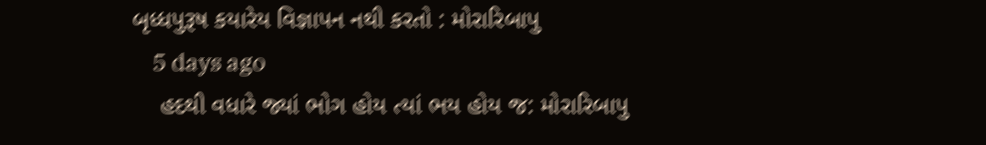બૃધ્ધપુરૂષ કયારેય વિજ્ઞાપન નથી કરતો : મોરારિબાપુ
    5 days ago
    હદથી વધારે જ્યાં ભોગ હોય ત્યાં ભય હોય જ: મોરારિબાપુ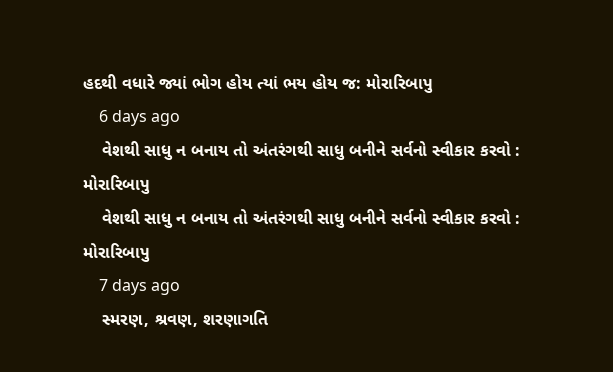હદથી વધારે જ્યાં ભોગ હોય ત્યાં ભય હોય જ: મોરારિબાપુ
    6 days ago
    વેશથી સાધુ ન બનાય તો અંતરંગથી સાધુ બનીને સર્વનો સ્વીકાર કરવો : મોરારિબાપુ
    વેશથી સાધુ ન બનાય તો અંતરંગથી સાધુ બનીને સર્વનો સ્વીકાર કરવો : મોરારિબાપુ
    7 days ago
    સ્મરણ, શ્રવણ, શરણાગતિ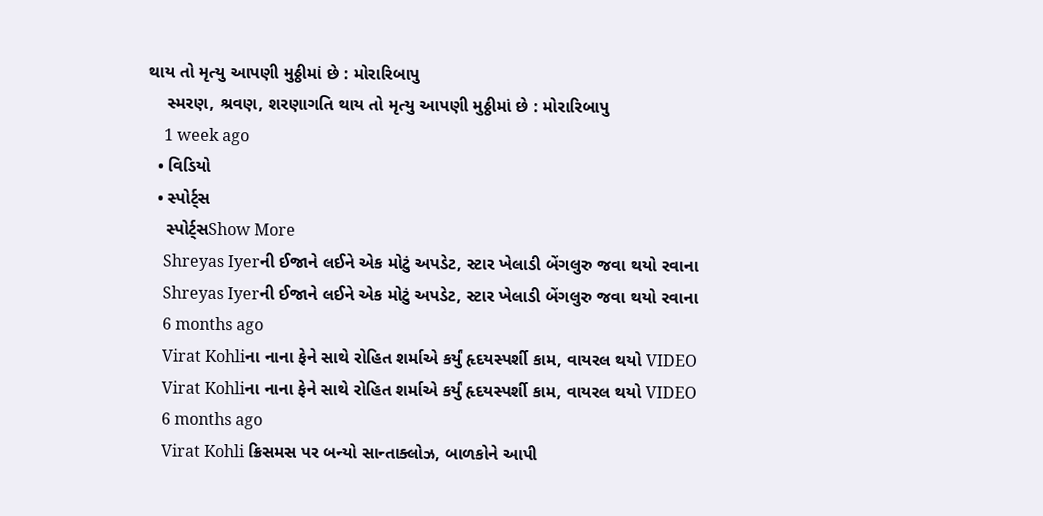થાય તો મૃત્યુ આપણી મુઠ્ઠીમાં છે : મોરારિબાપુ
    સ્મરણ, શ્રવણ, શરણાગતિ થાય તો મૃત્યુ આપણી મુઠ્ઠીમાં છે : મોરારિબાપુ
    1 week ago
  • વિડિયો
  • સ્પોર્ટ્સ
    સ્પોર્ટ્સShow More
    Shreyas Iyerની ઈજાને લઈને એક મોટું અપડેટ, સ્ટાર ખેલાડી બેંગલુરુ જવા થયો રવાના
    Shreyas Iyerની ઈજાને લઈને એક મોટું અપડેટ, સ્ટાર ખેલાડી બેંગલુરુ જવા થયો રવાના
    6 months ago
    Virat Kohliના નાના ફેને સાથે રોહિત શર્માએ કર્યું હૃદયસ્પર્શી કામ, વાયરલ થયો VIDEO
    Virat Kohliના નાના ફેને સાથે રોહિત શર્માએ કર્યું હૃદયસ્પર્શી કામ, વાયરલ થયો VIDEO
    6 months ago
    Virat Kohli ક્રિસમસ પર બન્યો સાન્તાક્લોઝ, બાળકોને આપી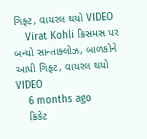ગિફ્ટ, વાયરલ થયો VIDEO
    Virat Kohli ક્રિસમસ પર બન્યો સાન્તાક્લોઝ, બાળકોને આપી ગિફ્ટ, વાયરલ થયો VIDEO
    6 months ago
    ક્રિકેટ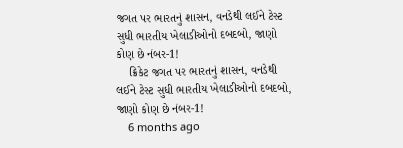જગત પર ભારતનું શાસન, વનડેથી લઈને ટેસ્ટ સુધી ભારતીય ખેલાડીઓનો દબદબો, જાણો કોણ છે નંબર-1!
    ક્રિકેટ જગત પર ભારતનું શાસન, વનડેથી લઈને ટેસ્ટ સુધી ભારતીય ખેલાડીઓનો દબદબો, જાણો કોણ છે નંબર-1!
    6 months ago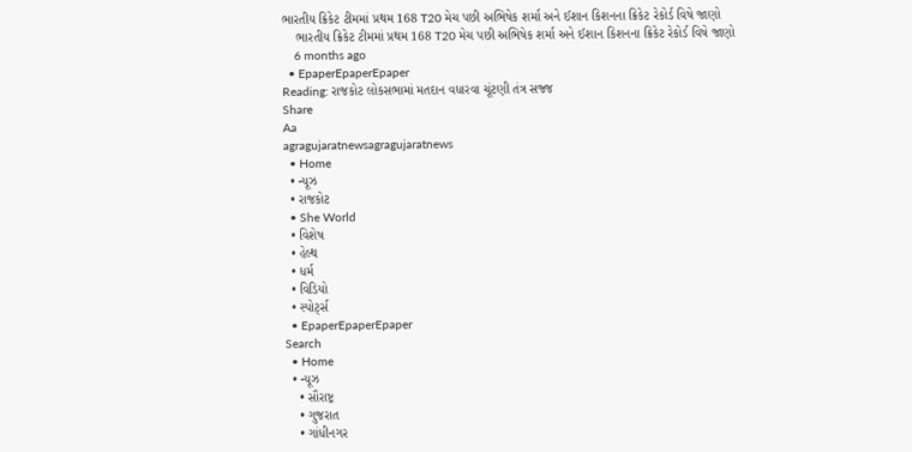ભારતીય ક્રિકેટ ટીમમાં પ્રથમ 168 T20 મેચ પછી અભિષેક શર્મા અને ઈશાન કિશનના ક્રિકેટ રેકોર્ડ વિષે જાણો
    ભારતીય ક્રિકેટ ટીમમાં પ્રથમ 168 T20 મેચ પછી અભિષેક શર્મા અને ઈશાન કિશનના ક્રિકેટ રેકોર્ડ વિષે જાણો
    6 months ago
  • EpaperEpaperEpaper
Reading: રાજકોટ લોકસભામાં મતદાન વધારવા ચૂંટણી તંત્ર સજ્જ
Share
Aa
agragujaratnewsagragujaratnews
  • Home
  • ન્યૂઝ
  • રાજકોટ
  • She World
  • વિશેષ
  • હેલ્થ
  • ધર્મ
  • વિડિયો
  • સ્પોર્ટ્સ
  • EpaperEpaperEpaper
Search
  • Home
  • ન્યૂઝ
    • સૌરાષ્ટ્ર
    • ગુજરાત
    • ગાંધીનગર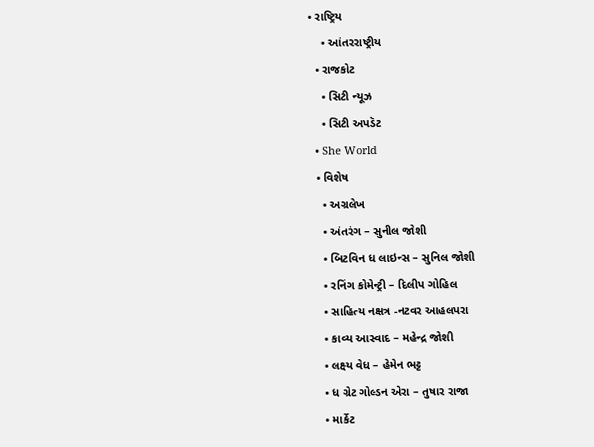• રાષ્ટ્રિય
    • આંતરરાષ્ટ્રીય
  • રાજકોટ
    • સિટી ન્યૂઝ
    • સિટી અપડૅટ
  • She World
  • વિશેષ
    • અગ્રલેખ
    • અંતરંગ – સુનીલ જોશી
    • બિટવિન ધ લાઇન્સ – સુનિલ જોશી
    • રનિંગ કોમેન્ટ્રી – દિલીપ ગોહિલ
    • સાહિત્ય નક્ષત્ર -નટવર આહલપરા
    • કાવ્ય આસ્વાદ – મહેન્દ્ર જોશી
    • લક્ષ્ય વેધ – હેમેન ભટ્ટ
    • ધ ગ્રેટ ગોલ્ડન એરા – તુષાર રાજા
    • માર્કેટ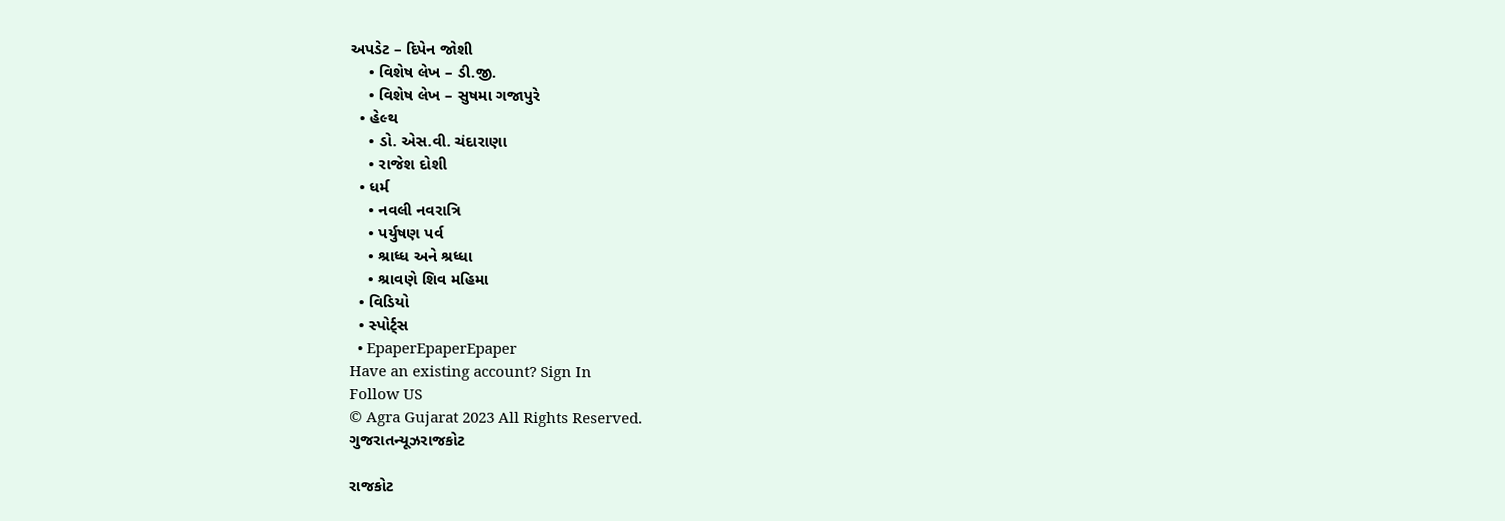અપડેટ – દિપેન જોશી
    • વિશેષ લેખ – ડી.જી.
    • વિશેષ લેખ – સુષમા ગજાપુરે
  • હેલ્થ
    • ડો. એસ.વી. ચંદારાણા
    • રાજેશ દોશી
  • ધર્મ
    • નવલી નવરાત્રિ
    • પર્યુષણ પર્વ
    • શ્રાધ્ધ અને શ્રધ્ધા
    • શ્રાવણે શિવ મહિમા
  • વિડિયો
  • સ્પોર્ટ્સ
  • EpaperEpaperEpaper
Have an existing account? Sign In
Follow US
© Agra Gujarat 2023 All Rights Reserved.
ગુજરાતન્યૂઝરાજકોટ

રાજકોટ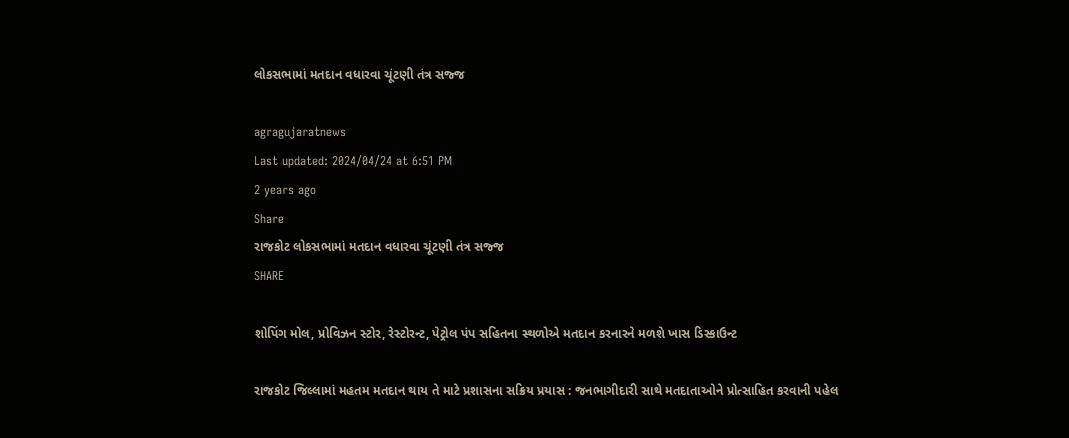લોકસભામાં મતદાન વધારવા ચૂંટણી તંત્ર સજ્જ

agragujaratnews
Last updated: 2024/04/24 at 6:51 PM
2 years ago
Share
રાજકોટ લોકસભામાં મતદાન વધારવા ચૂંટણી તંત્ર સજ્જ
SHARE

શોપિંગ મોલ, પ્રોવિઝન સ્ટોર, રેસ્ટોરન્ટ, પેટ્રોલ પંપ સહિતના સ્થળોએ મતદાન કરનારને મળશે ખાસ ડિસ્કાઉન્ટ

રાજકોટ જિલ્લામાં મહતમ મતદાન થાય તે માટે પ્રશાસના સક્રિય પ્રયાસ : જનભાગીદારી સાથે મતદાતાઓને પ્રોત્સાહિત કરવાની પહેલ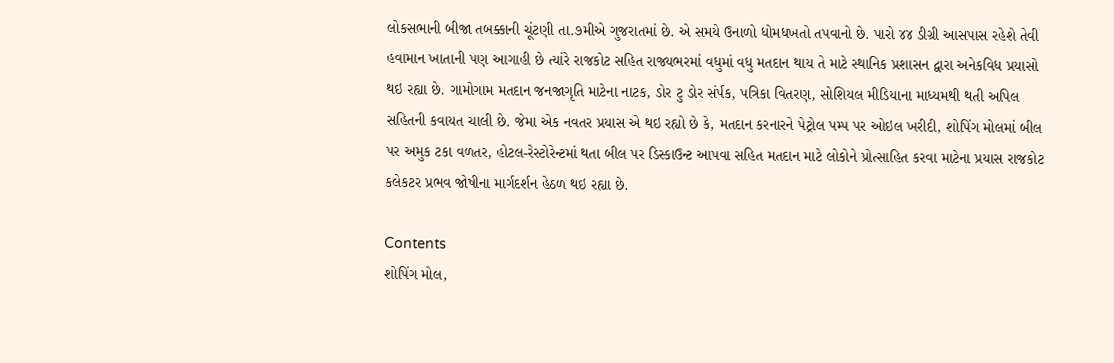લોકસભાની બીજા તબક્કાની ચૂંટણી તા.૭મીએ ગુજરાતમાં છે. એ સમયે ઉનાળો ધોમધખતો તપવાનો છે. પારો ૪૪ ડીગ્રી આસપાસ રહેશે તેવી હવામાન ખાતાની પણ આગાહી છે ત્યાંરે રાજકોટ સહિત રાજ્યભરમાં વધુમાં વધુ મતદાન થાય તે માટે સ્થાનિક પ્રશાસન દ્વારા અનેકવિધ પ્રયાસો થઇ રહ્યા છે. ગામોગામ મતદાન જનજાગૃતિ માટેના નાટક, ડોર ટુ ડોર સંર્પક, પત્રિકા વિતરણ, સોશિયલ મીડિયાના માધ્યમથી થતી અપિલ સહિતની કવાયત ચાલી છે. જેમા એક નવતર પ્રયાસ એ થઇ રહ્યો છે કે, મતદાન કરનારને પેટ્રોલ પમ્પ પર ઓઇલ ખરીદી, શોપિંગ મોલમાં બીલ પર અમુક ટકા વળતર, હોટલ-રેસ્ટોરેન્ટમાં થતા બીલ પર ડિસ્કાઉન્ટ આપવા સહિત મતદાન માટે લોકોને પ્રોત્સાહિત કરવા માટેના પ્રયાસ રાજકોટ કલેકટર પ્રભવ જોષીના માર્ગદર્શન હેઠળ થઇ રહ્યા છે.

Contents
શોપિંગ મોલ,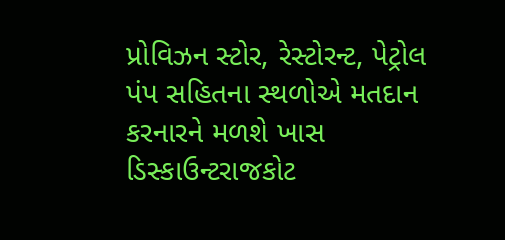પ્રોવિઝન સ્ટોર, રેસ્ટોરન્ટ, પેટ્રોલ પંપ સહિતના સ્થળોએ મતદાન કરનારને મળશે ખાસ ડિસ્કાઉન્ટરાજકોટ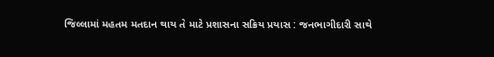જિલ્લામાં મહતમ મતદાન થાય તે માટે પ્રશાસના સક્રિય પ્રયાસ : જનભાગીદારી સાથે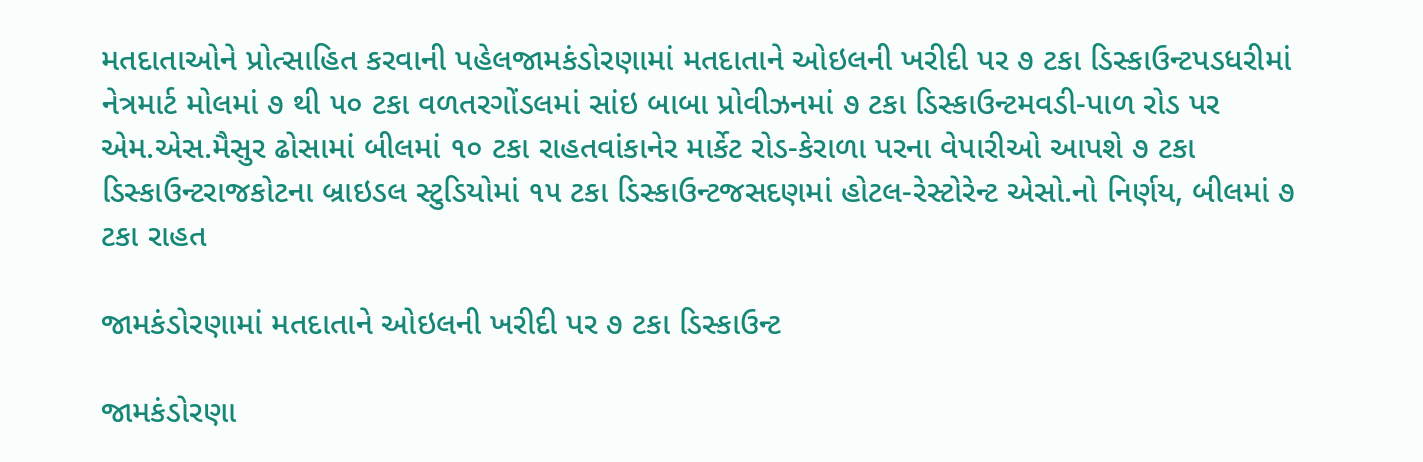મતદાતાઓને પ્રોત્સાહિત કરવાની પહેલજામકંડોરણામાં મતદાતાને ઓઇલની ખરીદી પર ૭ ટકા ડિસ્કાઉન્ટપડધરીમાં નેત્રમાર્ટ મોલમાં ૭ થી ૫૦ ટકા વળતરગોંડલમાં સાંઇ બાબા પ્રોવીઝનમાં ૭ ટકા ડિસ્કાઉન્ટમવડી-પાળ રોડ પર એમ.એસ.મૈસુર ઢોસામાં બીલમાં ૧૦ ટકા રાહતવાંકાનેર માર્કેટ રોડ-કેરાળા પરના વેપારીઓ આપશે ૭ ટકા ડિસ્કાઉન્ટરાજકોટના બ્રાઇડલ સ્ટુડિયોમાં ૧૫ ટકા ડિસ્કાઉન્ટજસદણમાં હોટલ-રેસ્ટોરેન્ટ એસો.નો નિર્ણય, બીલમાં ૭ ટકા રાહત

જામકંડોરણામાં મતદાતાને ઓઇલની ખરીદી પર ૭ ટકા ડિસ્કાઉન્ટ

જામકંડોરણા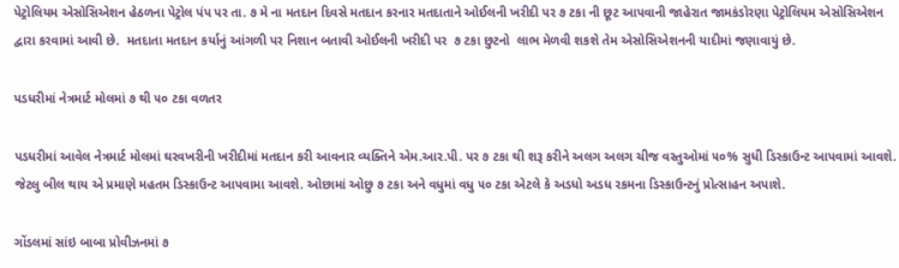પેટ્રોલિયમ એસોસિએશન હેઠળના પેટ્રોલ પંપ પર તા. ૭ મે ના મતદાન દિવસે મતદાન કરનાર મતદાતાને ઓઈલની ખરીદી પર ૭ ટકા ની છૂટ આપવાની જાહેરાત જામકંડોરણા પેટ્રોલિયમ એસોસિએશન દ્વારા કરવામાં આવી છે.  મતદાતા મતદાન કર્યાનું આંગળી પર નિશાન બતાવી ઓઈલની ખરીદી પર  ૭ ટકા છુટનો  લાભ મેળવી શકશે તેમ એસોસિએશનની યાદીમાં જણાવાયું છે.

પડધરીમાં નેત્રમાર્ટ મોલમાં ૭ થી ૫૦ ટકા વળતર

પડધરીમાં આવેલ નેત્રમાર્ટ મોલમાં ઘરવખરીની ખરીદીમાં મતદાન કરી આવનાર વ્યક્તિને એમ.આર.પી. પર ૭ ટકા થી શરૂ કરીને અલગ અલગ ચીજ વસ્તુઓમાં ૫૦% સુધી ડિસ્કાઉન્ટ આપવામાં આવશે. જેટલુ બીલ થાય એ પ્રમાણે મહતમ ડિસ્કાઉન્ટ આપવામા આવશે. ઓછામાં ઓછુ ૭ ટકા અને વધુમાં વધુ ૫૦ ટકા એટલે કે અડધો અડધ રકમના ડિસ્કાઉન્ટનું પ્રોત્સાહન અપાશે.

ગોંડલમાં સાંઇ બાબા પ્રોવીઝનમાં ૭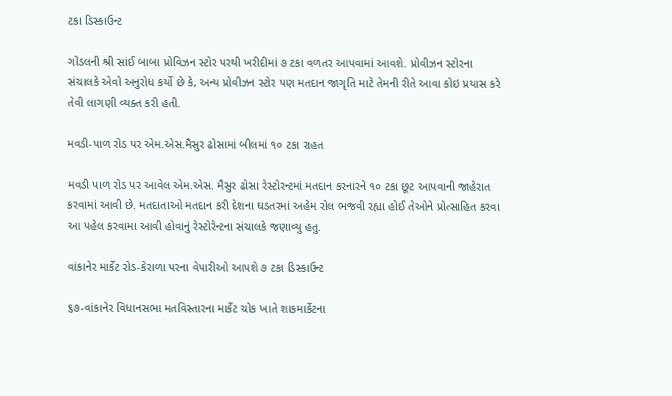ટકા ડિસ્કાઉન્ટ

ગોંડલની શ્રી સાંઈ બાબા પ્રોવિઝન સ્ટોર પરથી ખરીદીમાં ૭ ટકા વળતર આપવામાં આવશે. પ્રોવીઝન સ્ટોરના સંચાલકે એવો અનુરોધ કર્યો છે કે, અન્ય પ્રોવીઝન સ્ટોર પણ મતદાન જાગૃતિ માટે તેમની રીતે આવા કોઇ પ્રયાસ કરે તેવી લાગણી વ્યક્ત કરી હતી.

મવડી-પાળ રોડ પર એમ.એસ.મૈસુર ઢોસામાં બીલમાં ૧૦ ટકા રાહત

મવડી પાળ રોડ પર આવેલ એમ.એસ. મૈસુર ઢોસા રેસ્ટોરન્ટમાં મતદાન કરનારને ૧૦ ટકા છૂટ આપવાની જાહેરાત કરવામાં આવી છે. મતદાતાઓ મતદાન કરી દેશના ઘડતરમાં અહેમ રોલ ભજવી રહ્યા હોઈ તેઓને પ્રોત્સાહિત કરવા આ પહેલ કરવામા આવી હોવાનું રેસ્ટોરેન્ટના સંચાલકે જણાવ્યુ હતુ.

વાંકાનેર માર્કેટ રોડ-કેરાળા પરના વેપારીઓ આપશે ૭ ટકા ડિસ્કાઉન્ટ

૬૭-વાંકાનેર વિધાનસભા મતવિસ્તારના માર્કેટ ચોક ખાતે શાકમાર્કેટના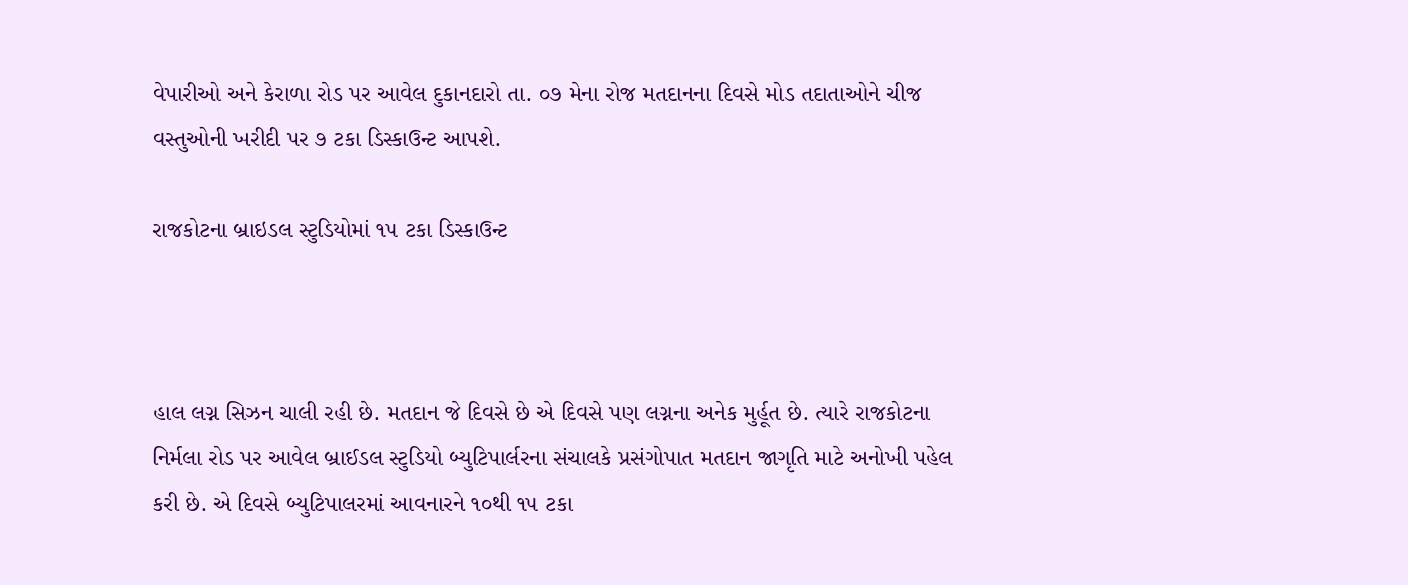વેપારીઓ અને કેરાળા રોડ પર આવેલ દુકાનદારો તા. ૦૭ મેના રોજ મતદાનના દિવસે મોડ તદાતાઓને ચીજ વસ્તુઓની ખરીદી પર ૭ ટકા ડિસ્કાઉન્ટ આપશે.

રાજકોટના બ્રાઇડલ સ્ટુડિયોમાં ૧૫ ટકા ડિસ્કાઉન્ટ



હાલ લગ્ન સિઝન ચાલી રહી છે. મતદાન જે દિવસે છે એ દિવસે પણ લગ્નના અનેક મુર્હૂત છે. ત્યારે રાજકોટના નિર્મલા રોડ પર આવેલ બ્રાઈડલ સ્ટુડિયો બ્યુટિપાર્લરના સંચાલકે પ્રસંગોપાત મતદાન જાગૃતિ માટે અનોખી પહેલ કરી છે. એ દિવસે બ્યુટિપાલરમાં આવનારને ૧૦થી ૧૫ ટકા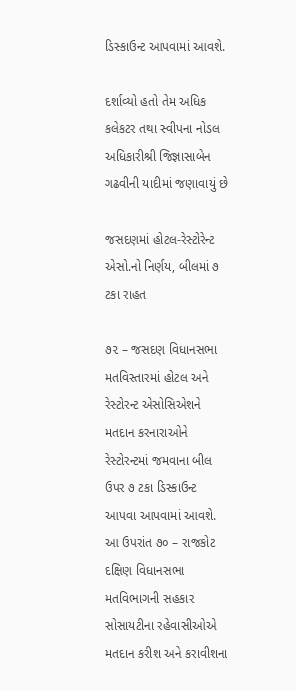ડિસ્કાઉન્ટ આપવામાં આવશે.

દર્શાવ્યો હતો તેમ અધિક કલેકટર તથા સ્વીપના નોડલ અધિકારીશ્રી જિજ્ઞાસાબેન ગઢવીની યાદીમાં જણાવાયું છે

જસદણમાં હોટલ-રેસ્ટોરેન્ટ એસો.નો નિર્ણય, બીલમાં ૭ ટકા રાહત

૭૨ – જસદણ વિધાનસભા મતવિસ્તારમાં હોટલ અને રેસ્ટોરન્ટ એસોસિએશને મતદાન કરનારાઓને રેસ્ટોરન્ટમાં જમવાના બીલ ઉપર ૭ ટકા ડિસ્કાઉન્ટ આપવા આપવામાં આવશે. આ ઉપરાંત ૭૦ – રાજકોટ દક્ષિણ વિધાનસભા મતવિભાગની સહકાર સોસાયટીના રહેવાસીઓએ મતદાન કરીશ અને કરાવીશના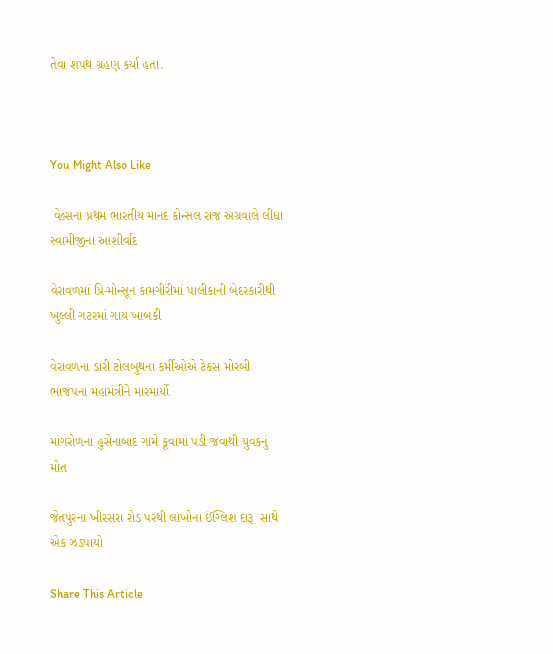તેવા શપથ ગ્રહણ કર્યા હતા.



You Might Also Like

 વેલ્સના પ્રથમ ભારતીય માનદ કોન્સલ રાજ અગ્રવાલે લીધા સ્વામીજીના આશીર્વાદ

વેરાવળમાં પ્રિ-મોન્સૂન કામગીરીમાં પાલીકાની બેદરકારીથી ખુલ્લી ગટરમાં ગાય ખાબકી

વેરાવળના ડારી ટોલબુથના કર્મીઓએ ટેકસ મોરબી ભાજપના મહામંત્રીને મારમાર્યો

માંગરોળના હુસેનાબાદ ગામે કૂવામાં પડી જવાથી યુવકનું મોત

જેતપુરના ખીરસરા રોડ પરથી લાખોના ઈંગ્લિશ દારૂ  સાથે એક ઝડપાયો

Share This Article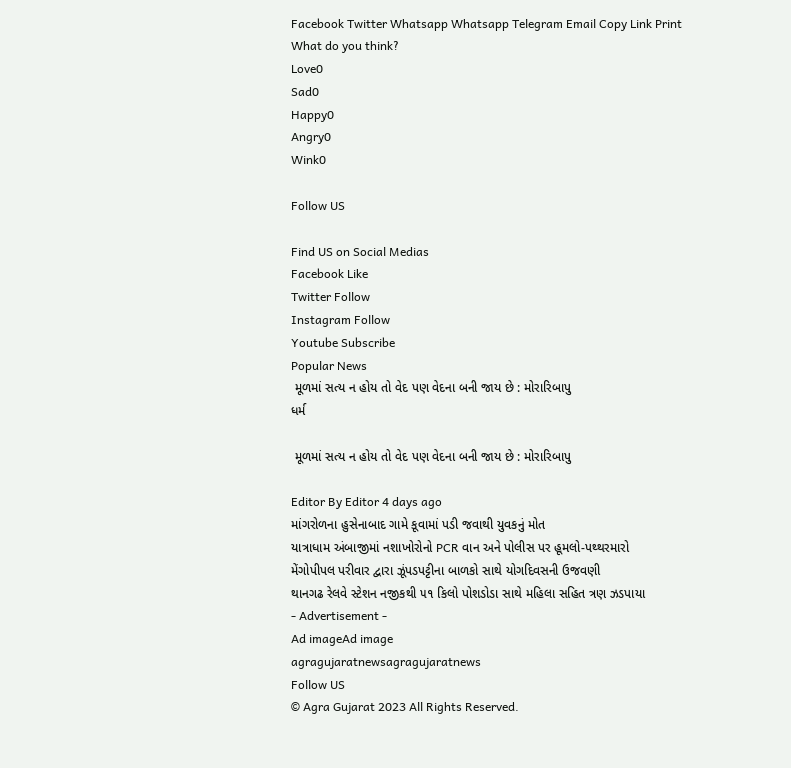Facebook Twitter Whatsapp Whatsapp Telegram Email Copy Link Print
What do you think?
Love0
Sad0
Happy0
Angry0
Wink0

Follow US

Find US on Social Medias
Facebook Like
Twitter Follow
Instagram Follow
Youtube Subscribe
Popular News
 મૂળમાં સત્ય ન હોય તો વેદ પણ વેદના બની જાય છે : મોરારિબાપુ
ધર્મ

 મૂળમાં સત્ય ન હોય તો વેદ પણ વેદના બની જાય છે : મોરારિબાપુ

Editor By Editor 4 days ago
માંગરોળના હુસેનાબાદ ગામે કૂવામાં પડી જવાથી યુવકનું મોત
યાત્રાધામ અંબાજીમાં નશાખોરોનો PCR વાન અને પોલીસ પર હૂમલો-પથ્થરમારો
મેંગોપીપલ પરીવાર દ્વારા ઝૂંપડપટ્ટીના બાળકો સાથે યોગદિવસની ઉજવણી
થાનગઢ રેલવે સ્ટેશન નજીકથી ૫૧ કિલો પોશડોડા સાથે મહિલા સહિત ત્રણ ઝડપાયા
- Advertisement -
Ad imageAd image
agragujaratnewsagragujaratnews
Follow US
© Agra Gujarat 2023 All Rights Reserved.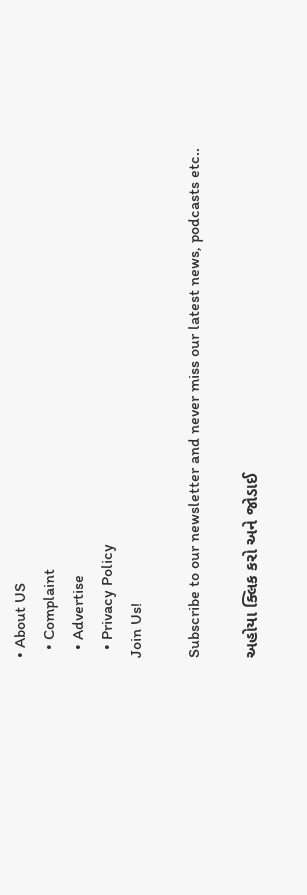• About US
  • Complaint
  • Advertise
  • Privacy Policy
Join Us!

Subscribe to our newsletter and never miss our latest news, podcasts etc..

અહોયા ક્લિક કરો અને જોડાઈ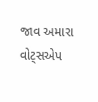જાવ અમારા વોટ્સએપ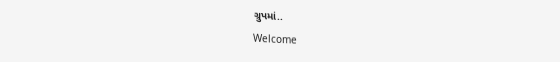ગ્રુપમાં..
Welcome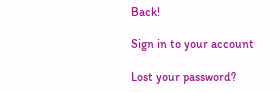Back!

Sign in to your account

Lost your password?